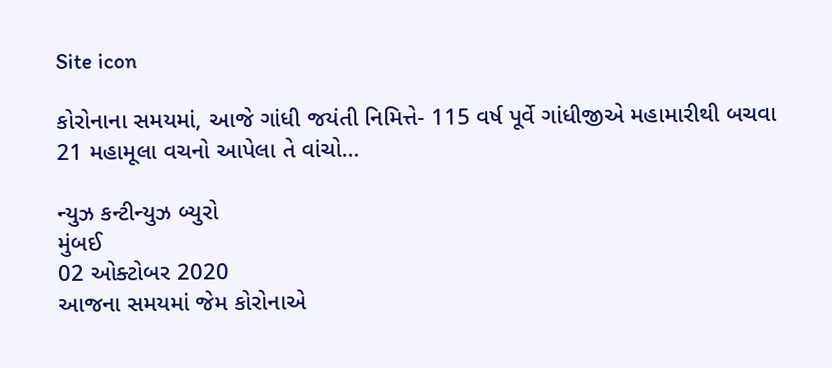Site icon

કોરોનાના સમયમાં, આજે ગાંધી જયંતી નિમિત્તે- 115 વર્ષ પૂર્વે ગાંધીજીએ મહામારીથી બચવા 21 મહામૂલા વચનો આપેલા તે વાંચો…

ન્યુઝ કન્ટીન્યુઝ બ્યુરો
મુંબઈ
02 ઓક્ટોબર 2020
આજના સમયમાં જેમ કોરોનાએ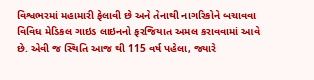વિશ્વભરમાં મહામારી ફેલાવી છે અને તેનાથી નાગરિકોને બચાવવા વિવિધ મેડિકલ ગાઇડ લાઇનનો ફરજિયાત અમલ કરાવવામાં આવે છે. એવી જ સ્થિતિ આજ થી 115 વર્ષ પહેલા, જ્યારે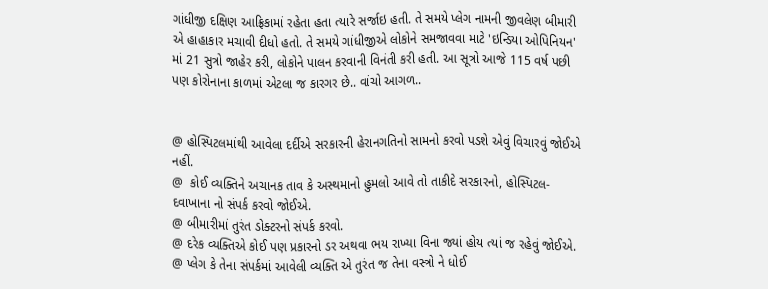ગાંધીજી દક્ષિણ આફ્રિકામાં રહેતા હતા ત્યારે સર્જાઇ હતી. તે સમયે પ્લેગ નામની જીવલેણ બીમારી એ હાહાકાર મચાવી દીધો હતો. તે સમયે ગાંધીજીએ લોકોને સમજાવવા માટે 'ઇન્ડિયા ઓપિનિયન' માં 21 સુત્રો જાહેર કરી, લોકોને પાલન કરવાની વિનંતી કરી હતી. આ સૂત્રો આજે 115 વર્ષ પછી પણ કોરોનાના કાળમાં એટલા જ કારગર છે.. વાંચો આગળ..


@ હોસ્પિટલમાંથી આવેલા દર્દીએ સરકારની હેરાનગતિનો સામનો કરવો પડશે એવું વિચારવું જોઈએ નહીં.
@  કોઈ વ્યક્તિને અચાનક તાવ કે અસ્થમાનો હુમલો આવે તો તાકીદે સરકારનો, હોસ્પિટલ-દવાખાના નો સંપર્ક કરવો જોઈએ.
@ બીમારીમાં તુરંત ડોક્ટરનો સંપર્ક કરવો.
@ દરેક વ્યક્તિએ કોઈ પણ પ્રકારનો ડર અથવા ભય રાખ્યા વિના જ્યાં હોય ત્યાં જ રહેવું જોઈએ.
@ પ્લેગ કે તેના સંપર્કમાં આવેલી વ્યક્તિ એ તુરંત જ તેના વસ્ત્રો ને ધોઈ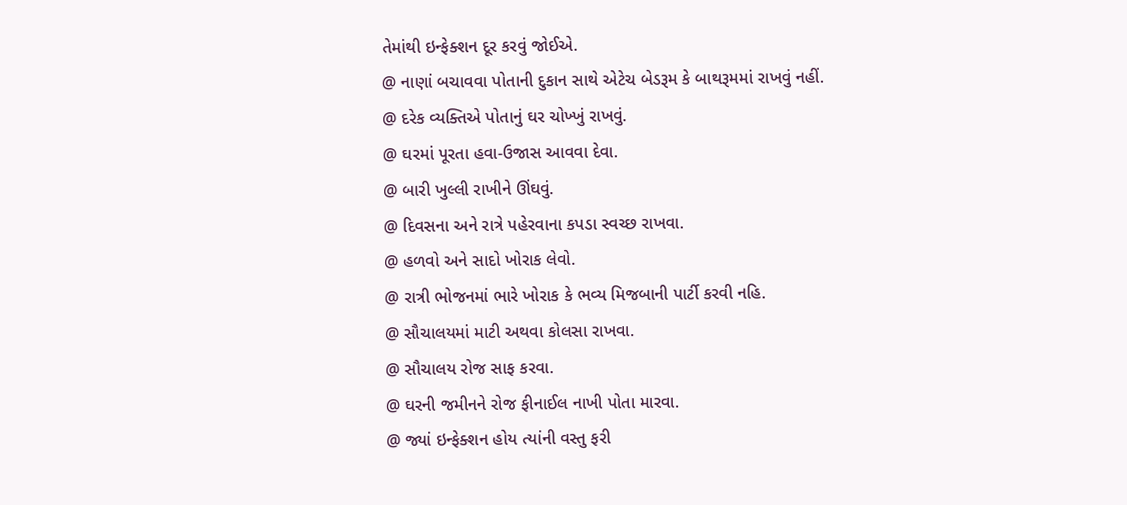તેમાંથી ઇન્ફેક્શન દૂર કરવું જોઈએ.
@ નાણાં બચાવવા પોતાની દુકાન સાથે એટેચ બેડરૂમ કે બાથરૂમમાં રાખવું નહીં.
@ દરેક વ્યક્તિએ પોતાનું ઘર ચોખ્ખું રાખવું.
@ ઘરમાં પૂરતા હવા-ઉજાસ આવવા દેવા.
@ બારી ખુલ્લી રાખીને ઊંઘવું.
@ દિવસના અને રાત્રે પહેરવાના કપડા સ્વચ્છ રાખવા.
@ હળવો અને સાદો ખોરાક લેવો.
@ રાત્રી ભોજનમાં ભારે ખોરાક કે ભવ્ય મિજબાની પાર્ટી કરવી નહિ.
@ સૌચાલયમાં માટી અથવા કોલસા રાખવા.
@ સૌચાલય રોજ સાફ કરવા.
@ ઘરની જમીનને રોજ ફીનાઈલ નાખી પોતા મારવા.
@ જ્યાં ઇન્ફેક્શન હોય ત્યાંની વસ્તુ ફરી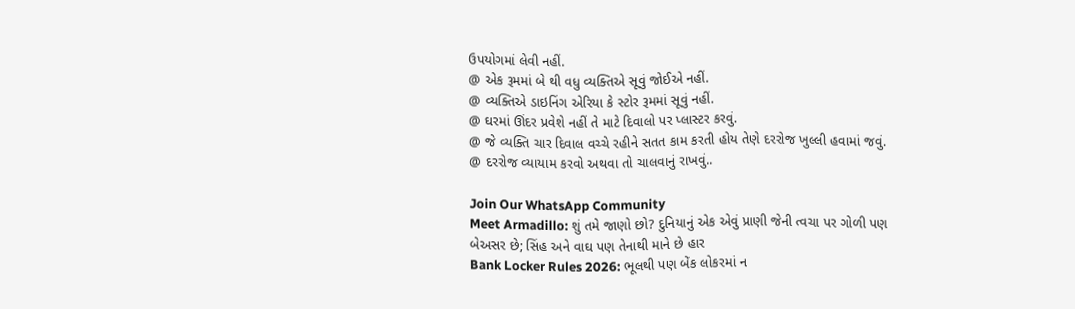ઉપયોગમાં લેવી નહીં.
@ એક રૂમમાં બે થી વધુ વ્યક્તિએ સૂવું જોઈએ નહીં.
@ વ્યક્તિએ ડાઇનિંગ એરિયા કે સ્ટોર રૂમમાં સૂવું નહીં.
@ ઘરમાં ઊંદર પ્રવેશે નહીં તે માટે દિવાલો પર પ્લાસ્ટર કરવું.
@ જે વ્યક્તિ ચાર દિવાલ વચ્ચે રહીને સતત કામ કરતી હોય તેણે દરરોજ ખુલ્લી હવામાં જવું.
@ દરરોજ વ્યાયામ કરવો અથવા તો ચાલવાનું રાખવું..

Join Our WhatsApp Community
Meet Armadillo: શું તમે જાણો છો? દુનિયાનું એક એવું પ્રાણી જેની ત્વચા પર ગોળી પણ બેઅસર છે; સિંહ અને વાઘ પણ તેનાથી માને છે હાર
Bank Locker Rules 2026: ભૂલથી પણ બેંક લોકરમાં ન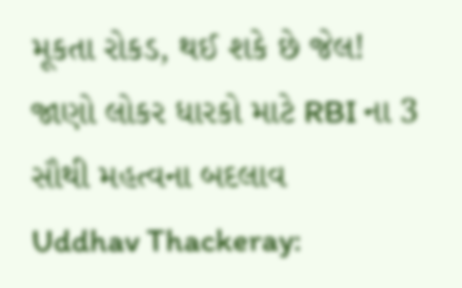મૂકતા રોકડ, થઈ શકે છે જેલ! જાણો લોકર ધારકો માટે RBI ના 3 સૌથી મહત્વના બદલાવ
Uddhav Thackeray: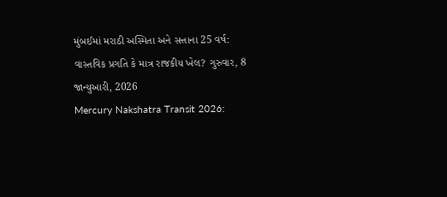મુંબઈમાં મરાઠી અસ્મિતા અને સત્તાના 25 વર્ષ: વાસ્તવિક પ્રગતિ કે માત્ર રાજકીય ખેલ? ગુરુવાર, 8 જાન્યુઆરી, 2026
Mercury Nakshatra Transit 2026: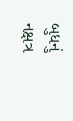બુધનું નક્ષત્ર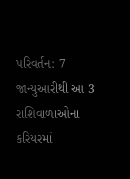પરિવર્તન: 7 જાન્યુઆરીથી આ 3 રાશિવાળાઓના કરિયરમાં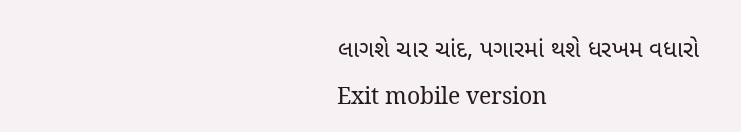લાગશે ચાર ચાંદ, પગારમાં થશે ધરખમ વધારો
Exit mobile version